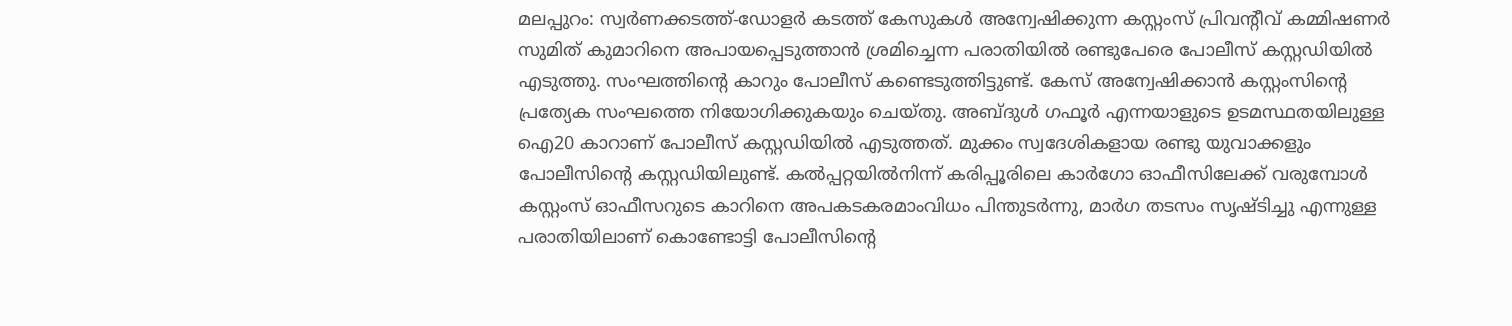മലപ്പുറം: സ്വർണക്കടത്ത്-ഡോളർ കടത്ത് കേസുകൾ അന്വേഷിക്കുന്ന കസ്റ്റംസ് പ്രിവന്റീവ് കമ്മിഷണർ സുമിത് കുമാറിനെ അപായപ്പെടുത്താൻ ശ്രമിച്ചെന്ന പരാതിയിൽ രണ്ടുപേരെ പോലീസ് കസ്റ്റഡിയിൽ എടുത്തു. സംഘത്തിന്റെ കാറും പോലീസ് കണ്ടെടുത്തിട്ടുണ്ട്. കേസ് അന്വേഷിക്കാൻ കസ്റ്റംസിന്റെ പ്രത്യേക സംഘത്തെ നിയോഗിക്കുകയും ചെയ്തു. അബ്ദുൾ ഗഫൂർ എന്നയാളുടെ ഉടമസ്ഥതയിലുള്ള ഐ20 കാറാണ് പോലീസ് കസ്റ്റഡിയിൽ എടുത്തത്. മുക്കം സ്വദേശികളായ രണ്ടു യുവാക്കളും പോലീസിന്റെ കസ്റ്റഡിയിലുണ്ട്. കൽപ്പറ്റയിൽനിന്ന് കരിപ്പൂരിലെ കാർഗോ ഓഫീസിലേക്ക് വരുമ്പോൾ കസ്റ്റംസ് ഓഫീസറുടെ കാറിനെ അപകടകരമാംവിധം പിന്തുടർന്നു, മാർഗ തടസം സൃഷ്ടിച്ചു എന്നുള്ള പരാതിയിലാണ് കൊണ്ടോട്ടി പോലീസിന്റെ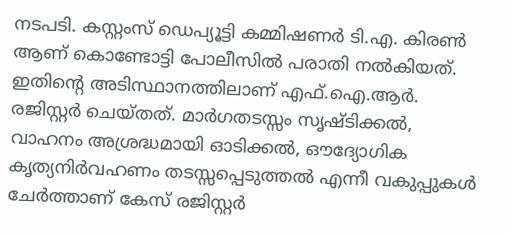നടപടി. കസ്റ്റംസ് ഡെപ്യൂട്ടി കമ്മിഷണർ ടി.എ. കിരൺ ആണ് കൊണ്ടോട്ടി പോലീസിൽ പരാതി നൽകിയത്. ഇതിന്റെ അടിസ്ഥാനത്തിലാണ് എഫ്.ഐ.ആർ. രജിസ്റ്റർ ചെയ്തത്. മാർഗതടസ്സം സൃഷ്ടിക്കൽ, വാഹനം അശ്രദ്ധമായി ഓടിക്കൽ, ഔദ്യോഗിക കൃത്യനിർവഹണം തടസ്സപ്പെടുത്തൽ എന്നീ വകുപ്പുകൾ ചേർത്താണ് കേസ് രജിസ്റ്റർ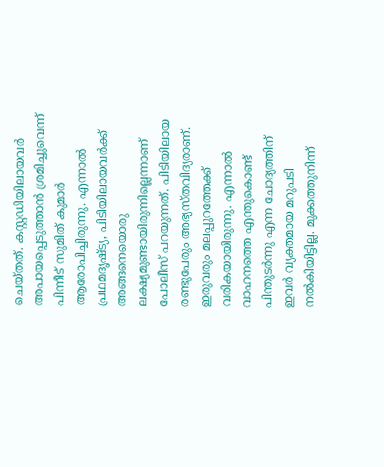ചെയ്തത്. കസ്റ്റഡിയിലായവർ അപായപ്പെടുത്താൻ ശ്രമിച്ചുവെന്ന് പിന്നീട് സുമിത് കുമാർ ആരോപിച്ചിരുന്നു. എന്നാൽ പ്രഥമദൃഷ്ട്യ, പിടിയിലായവർക്ക് അങ്ങനെയൊരു ലക്ഷ്യമുണ്ടായിരുന്നില്ലെന്നാണ് പോലീസ് പറയുന്നത്. പിടിയിലായ രണ്ടുപേരും അഭ്യസ്തവിദ്യരാണ്. ഇരുവരും മലപ്പുറത്തേക്ക് വരികയായിരുന്നു. എന്നാൽ വാഹനത്തെ എന്തുകൊണ്ട് പിന്തുടർന്നു എന്ന ചോദ്യത്തിന് ഇവർ വ്യക്തമായ മറുപടി നൽകിയിട്ടില്ല. മുക്കത്തുനിന്ന്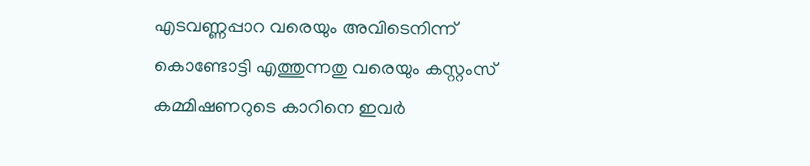എടവണ്ണപ്പാറ വരെയും അവിടെനിന്ന് കൊണ്ടോട്ടി എത്തുന്നതു വരെയും കസ്റ്റംസ് കമ്മിഷണറുടെ കാറിനെ ഇവർ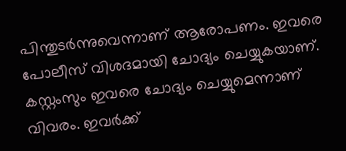പിന്തുടർന്നുവെന്നാണ് ആരോപണം. ഇവരെ പോലീസ് വിശദമായി ചോദ്യം ചെയ്യുകയാണ്. കസ്റ്റംസും ഇവരെ ചോദ്യം ചെയ്യുമെന്നാണ് വിവരം. ഇവർക്ക്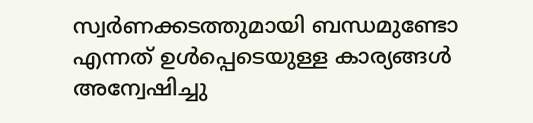സ്വർണക്കടത്തുമായി ബന്ധമുണ്ടോ എന്നത് ഉൾപ്പെടെയുള്ള കാര്യങ്ങൾ അന്വേഷിച്ചു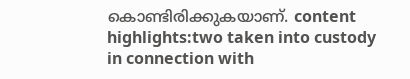കൊണ്ടിരിക്കുകയാണ്. content highlights:two taken into custody in connection with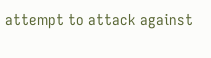attempt to attack against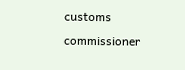customs commissioner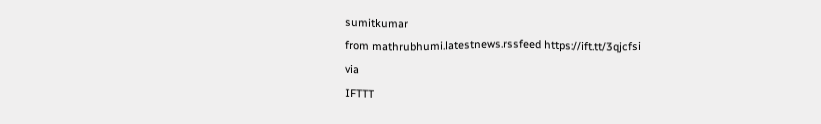sumitkumar
from mathrubhumi.latestnews.rssfeed https://ift.tt/3qjcfsi
via
IFTTT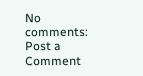No comments:
Post a Comment